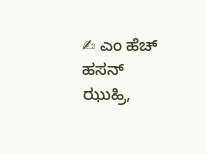✍ ಎಂ ಹೆಚ್ ಹಸನ್ ಝುಹ್ರಿ,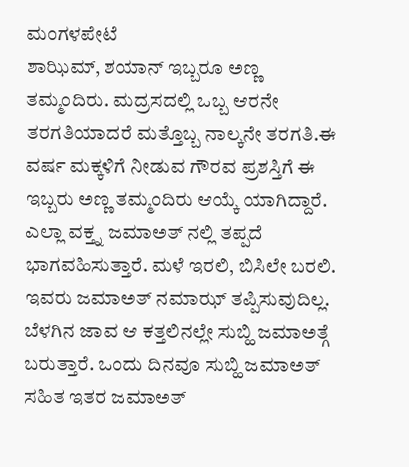ಮಂಗಳಪೇಟೆ
ಶಾಝಿಮ್, ಶಯಾನ್ ಇಬ್ಬರೂ ಅಣ್ಣ ತಮ್ಮಂದಿರು. ಮದ್ರಸದಲ್ಲಿ ಒಬ್ಬ ಆರನೇ ತರಗತಿಯಾದರೆ ಮತ್ತೊಬ್ಬ ನಾಲ್ಕನೇ ತರಗತಿ.ಈ ವರ್ಷ ಮಕ್ಕಳಿಗೆ ನೀಡುವ ಗೌರವ ಪ್ರಶಸ್ತಿಗೆ ಈ ಇಬ್ಬರು ಅಣ್ಣ ತಮ್ಮಂದಿರು ಆಯ್ಕೆ ಯಾಗಿದ್ದಾರೆ. ಎಲ್ಲಾ ವಕ್ತ್ನ ಜಮಾಅತ್ ನಲ್ಲಿ ತಪ್ಪದೆ ಭಾಗವಹಿಸುತ್ತಾರೆ. ಮಳೆ ಇರಲಿ, ಬಿಸಿಲೇ ಬರಲಿ. ಇವರು ಜಮಾಅತ್ ನಮಾಝ್ ತಪ್ಪಿಸುವುದಿಲ್ಲ. ಬೆಳಗಿನ ಜಾವ ಆ ಕತ್ತಲಿನಲ್ಲೇ ಸುಬ್ಹಿ ಜಮಾಅತ್ಗೆ ಬರುತ್ತಾರೆ. ಒಂದು ದಿನವೂ ಸುಬ್ಹಿ ಜಮಾಅತ್ ಸಹಿತ ಇತರ ಜಮಾಅತ್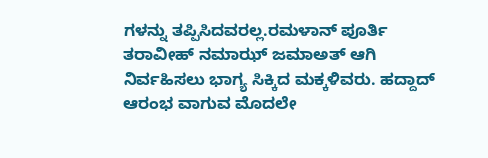ಗಳನ್ನು ತಪ್ಪಿಸಿದವರಲ್ಲ.ರಮಳಾನ್ ಪೂರ್ತಿ ತರಾವೀಹ್ ನಮಾಝ್ ಜಮಾಅತ್ ಆಗಿ ನಿರ್ವಹಿಸಲು ಭಾಗ್ಯ ಸಿಕ್ಕಿದ ಮಕ್ಕಳಿವರು. ಹದ್ದಾದ್ ಆರಂಭ ವಾಗುವ ಮೊದಲೇ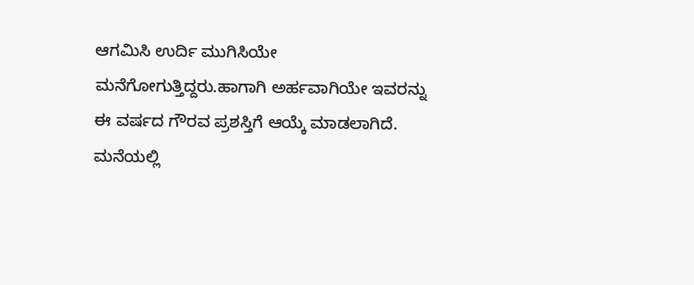ಆಗಮಿಸಿ ಉರ್ದಿ ಮುಗಿಸಿಯೇ ಮನೆಗೋಗುತ್ತಿದ್ದರು.ಹಾಗಾಗಿ ಅರ್ಹವಾಗಿಯೇ ಇವರನ್ನು ಈ ವರ್ಷದ ಗೌರವ ಪ್ರಶಸ್ತಿಗೆ ಆಯ್ಕೆ ಮಾಡಲಾಗಿದೆ.
ಮನೆಯಲ್ಲಿ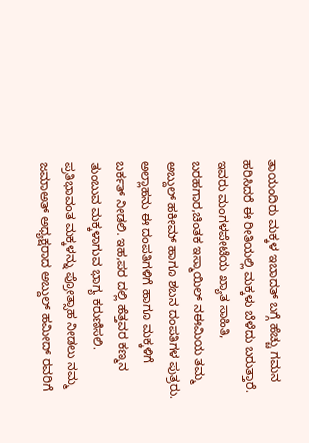ತಾಯಂದಿರು ಮಕ್ಕಳ ಇಬಾದತ್ ಬಗ್ಗೆ ಹೆಚ್ಚು ಗಮನ ಹರಿಸಿದರೆ ಈ ರೀತಿಯಲ್ಲಿ ಮಕ್ಕಳು ಬೆಳೆದು ಬರುತ್ತಾರೆ. ಇವರು ಮಂಗಳಪೇಟೆಯ ಖ್ಯಾತ ಸಾಹಿತಿ, ಬರಹಗಾರ,ಚಿಂತಕ ಇಸ್ಮಾಯಿಲ್ ನಈಮಿಯ ತಮ್ಮ ಅಬ್ದುಲ್ ಹಕೀಮ್ ಹಾಗೂ ಶಬನ ದಂಪತಿಗಳ ಪುತ್ರರು. ಅಲ್ಲಾಹನು ಈ ದಂಪತಿಗಳಿಗೆ ಹಾಗೂ ಮಕ್ಕಳಿಗೆ ಬರ್ಕತ್ ನೀಡಲಿ. ಇಹ,ಪರ ದಲ್ಲಿ ಹೆತ್ತವರ ಕಣ್ಮನ ತುಂಬುವ ಮಕ್ಕಳಾಗುವ ಭಾಗ್ಯ ಕರುಣಿಸಲಿ.
ಪ್ರತಿಭಾವಂತ ಮಕ್ಕಳನ್ನು ಪ್ರೋತ್ಸಾಹ ನೀಡಲು ನಮ್ಮ ಜಮಾಅತ್ ಅಧ್ಯಕ್ಷರಾದ ಅಬ್ದುಲ್ ಹಮೀದ್ ರವರಿಗೆ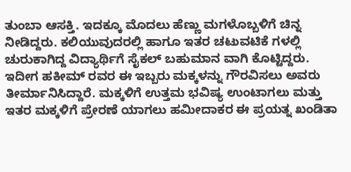ತುಂಬಾ ಆಸಕ್ತಿ. ಇದಕ್ಕೂ ಮೊದಲು ಹೆಣ್ಣು ಮಗಳೊಬ್ಬಳಿಗೆ ಚಿನ್ನ ನೀಡಿದ್ದರು. ಕಲಿಯುವುದರಲ್ಲಿ ಹಾಗೂ ಇತರ ಚಟುವಟಿಕೆ ಗಳಲ್ಲಿ ಚುರುಕಾಗಿದ್ದ ವಿದ್ಯಾರ್ಥಿಗೆ ಸೈಕಲ್ ಬಹುಮಾನ ವಾಗಿ ಕೊಟ್ಟಿದ್ದರು. ಇದೀಗ ಹಕೀಮ್ ರವರ ಈ ಇಬ್ಬರು ಮಕ್ಕಳನ್ನು ಗೌರವಿಸಲು ಅವರು ತೀರ್ಮಾನಿಸಿದ್ದಾರೆ. ಮಕ್ಕಳಿಗೆ ಉತ್ತಮ ಭವಿಷ್ಯ ಉಂಟಾಗಲು ಮತ್ತು ಇತರ ಮಕ್ಕಳಿಗೆ ಪ್ರೇರಣೆ ಯಾಗಲು ಹಮೀದಾಕರ ಈ ಪ್ರಯತ್ನ ಖಂಡಿತಾ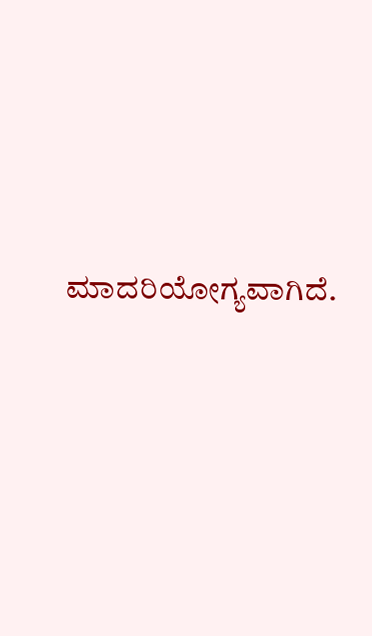ಮಾದರಿಯೋಗ್ಯವಾಗಿದೆ.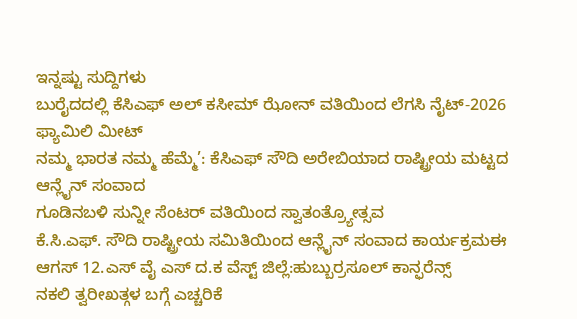ಇನ್ನಷ್ಟು ಸುದ್ದಿಗಳು
ಬುರೈದದಲ್ಲಿ ಕೆಸಿಎಫ್ ಅಲ್ ಕಸೀಮ್ ಝೋನ್ ವತಿಯಿಂದ ಲೆಗಸಿ ನೈಟ್-2026 ಫ್ಯಾಮಿಲಿ ಮೀಟ್
ನಮ್ಮ ಭಾರತ ನಮ್ಮ ಹೆಮ್ಮೆ’: ಕೆಸಿಎಫ್ ಸೌದಿ ಅರೇಬಿಯಾದ ರಾಷ್ಟ್ರೀಯ ಮಟ್ಟದ ಆನ್ಲೈನ್ ಸಂವಾದ
ಗೂಡಿನಬಳಿ ಸುನ್ನೀ ಸೆಂಟರ್ ವತಿಯಿಂದ ಸ್ವಾತಂತ್ರ್ಯೋತ್ಸವ
ಕೆ.ಸಿ.ಎಫ್. ಸೌದಿ ರಾಷ್ಟ್ರೀಯ ಸಮಿತಿಯಿಂದ ಆನ್ಲೈನ್ ಸಂವಾದ ಕಾರ್ಯಕ್ರಮಈ
ಆಗಸ್ 12.ಎಸ್ ವೈ ಎಸ್ ದ.ಕ ವೆಸ್ಟ್ ಜಿಲ್ಲೆ:ಹುಬ್ಬುರ್ರಸೂಲ್ ಕಾನ್ಫರೆನ್ಸ್
ನಕಲಿ ತ್ವರೀಖತ್ಗಳ ಬಗ್ಗೆ ಎಚ್ಚರಿಕೆ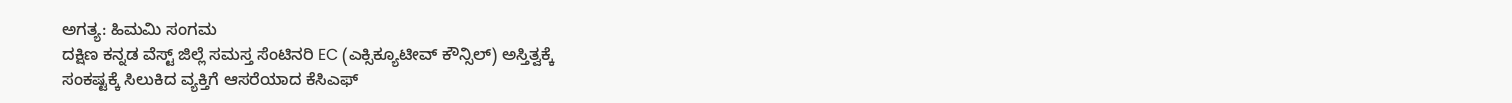ಅಗತ್ಯ: ಹಿಮಮಿ ಸಂಗಮ
ದಕ್ಷಿಣ ಕನ್ನಡ ವೆಸ್ಟ್ ಜಿಲ್ಲೆ ಸಮಸ್ತ ಸೆಂಟಿನರಿ EC (ಎಕ್ಸಿಕ್ಯೂಟೀವ್ ಕೌನ್ಸಿಲ್) ಅಸ್ತಿತ್ವಕ್ಕೆ
ಸಂಕಷ್ಟಕ್ಕೆ ಸಿಲುಕಿದ ವ್ಯಕ್ತಿಗೆ ಆಸರೆಯಾದ ಕೆಸಿಎಫ್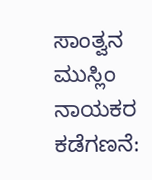ಸಾಂತ್ವನ
ಮುಸ್ಲಿಂ ನಾಯಕರ ಕಡೆಗಣನೆ: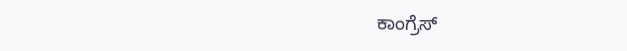ಕಾಂಗ್ರೆಸ್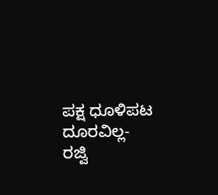ಪಕ್ಷ ಧೂಳಿಪಟ ದೂರವಿಲ್ಲ- ರಜ್ವಿ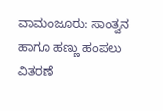ವಾಮಂಜೂರು: ಸಾಂತ್ವನ ಹಾಗೂ ಹಣ್ಣು ಹಂಪಲು ವಿತರಣೆ